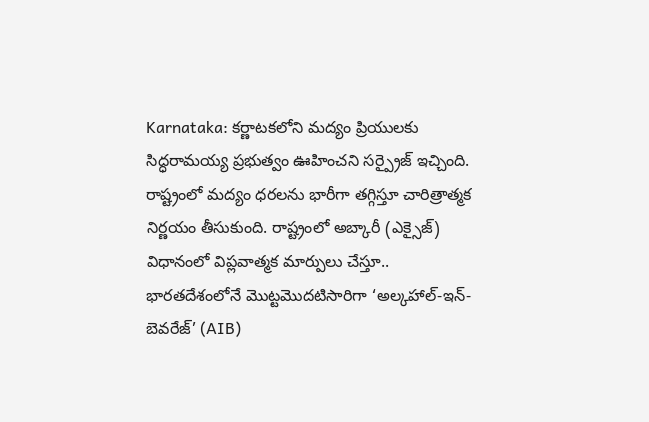Karnataka: కర్ణాటకలోని మద్యం ప్రియులకు సిద్ధరామయ్య ప్రభుత్వం ఊహించని సర్ప్రైజ్ ఇచ్చింది. రాష్ట్రంలో మద్యం ధరలను భారీగా తగ్గిస్తూ చారిత్రాత్మక నిర్ణయం తీసుకుంది. రాష్ట్రంలో అబ్కారీ (ఎక్సైజ్) విధానంలో విప్లవాత్మక మార్పులు చేస్తూ.. భారతదేశంలోనే మొట్టమొదటిసారిగా ‘అల్కహాల్-ఇన్-బెవరేజ్’ (AIB)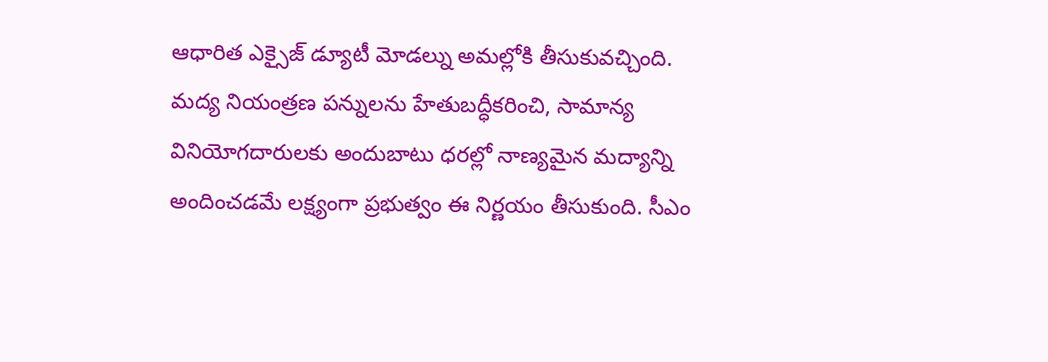ఆధారిత ఎక్సైజ్ డ్యూటీ మోడల్ను అమల్లోకి తీసుకువచ్చింది. మద్య నియంత్రణ పన్నులను హేతుబద్ధీకరించి, సామాన్య వినియోగదారులకు అందుబాటు ధరల్లో నాణ్యమైన మద్యాన్ని అందించడమే లక్ష్యంగా ప్రభుత్వం ఈ నిర్ణయం తీసుకుంది. సీఎం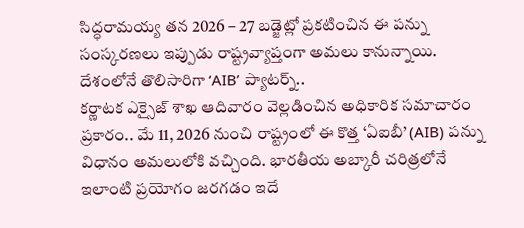సిద్ధరామయ్య తన 2026 – 27 బడ్జెట్లో ప్రకటించిన ఈ పన్ను సంస్కరణలు ఇప్పుడు రాష్ట్రవ్యాప్తంగా అమలు కానున్నాయి.
దేశంలోనే తొలిసారిగా ‘AIB’ ప్యాటర్న్..
కర్ణాటక ఎక్సైజ్ శాఖ ఆదివారం వెల్లడించిన అధికారిక సమాచారం ప్రకారం.. మే 11, 2026 నుంచి రాష్ట్రంలో ఈ కొత్త ‘ఏఐబీ’ (AIB) పన్ను విధానం అమలులోకి వచ్చింది. భారతీయ అబ్కారీ చరిత్రలోనే ఇలాంటి ప్రయోగం జరగడం ఇదే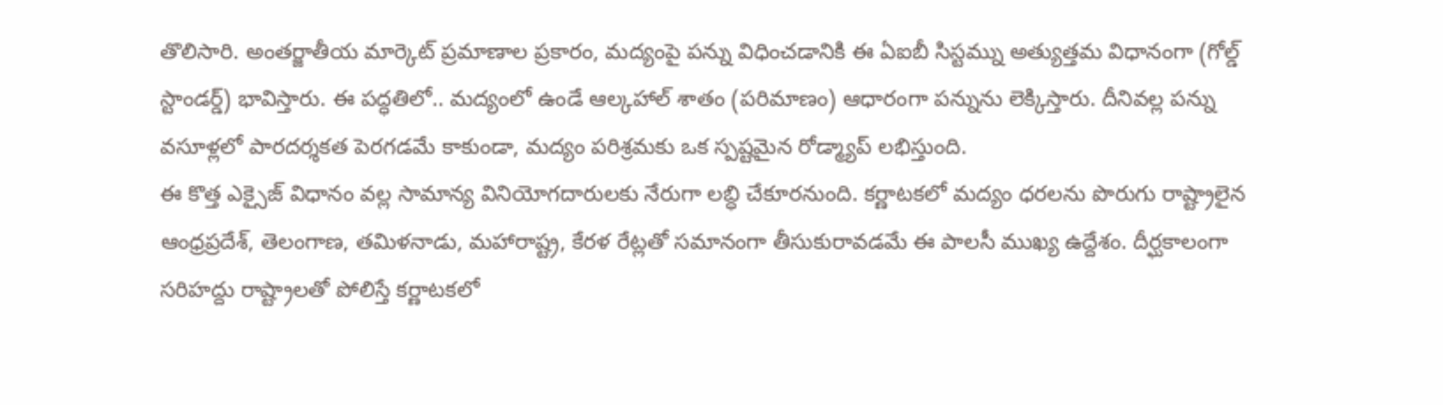తొలిసారి. అంతర్జాతీయ మార్కెట్ ప్రమాణాల ప్రకారం, మద్యంపై పన్ను విధించడానికి ఈ ఏఐబీ సిస్టమ్ను అత్యుత్తమ విధానంగా (గోల్డ్ స్టాండర్డ్) భావిస్తారు. ఈ పద్ధతిలో.. మద్యంలో ఉండే ఆల్కహాల్ శాతం (పరిమాణం) ఆధారంగా పన్నును లెక్కిస్తారు. దీనివల్ల పన్ను వసూళ్లలో పారదర్శకత పెరగడమే కాకుండా, మద్యం పరిశ్రమకు ఒక స్పష్టమైన రోడ్మ్యాప్ లభిస్తుంది.
ఈ కొత్త ఎక్సైజ్ విధానం వల్ల సామాన్య వినియోగదారులకు నేరుగా లబ్ధి చేకూరనుంది. కర్ణాటకలో మద్యం ధరలను పొరుగు రాష్ట్రాలైన ఆంధ్రప్రదేశ్, తెలంగాణ, తమిళనాడు, మహారాష్ట్ర, కేరళ రేట్లతో సమానంగా తీసుకురావడమే ఈ పాలసీ ముఖ్య ఉద్దేశం. దీర్ఘకాలంగా సరిహద్దు రాష్ట్రాలతో పోలిస్తే కర్ణాటకలో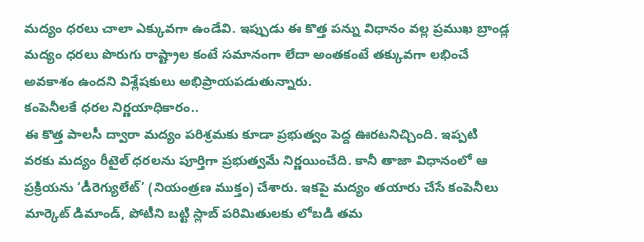మద్యం ధరలు చాలా ఎక్కువగా ఉండేవి. ఇప్పుడు ఈ కొత్త పన్ను విధానం వల్ల ప్రముఖ బ్రాండ్ల మద్యం ధరలు పొరుగు రాష్ట్రాల కంటే సమానంగా లేదా అంతకంటే తక్కువగా లభించే అవకాశం ఉందని విశ్లేషకులు అభిప్రాయపడుతున్నారు.
కంపెనీలకే ధరల నిర్ణయాధికారం..
ఈ కొత్త పాలసీ ద్వారా మద్యం పరిశ్రమకు కూడా ప్రభుత్వం పెద్ద ఊరటనిచ్చింది. ఇప్పటి వరకు మద్యం రీటైల్ ధరలను పూర్తిగా ప్రభుత్వమే నిర్ణయించేది. కానీ తాజా విధానంలో ఆ ప్రక్రియను ‘డీరెగ్యులేట్’ (నియంత్రణ ముక్తం) చేశారు. ఇకపై మద్యం తయారు చేసే కంపెనీలు మార్కెట్ డిమాండ్, పోటీని బట్టి స్లాబ్ పరిమితులకు లోబడి తమ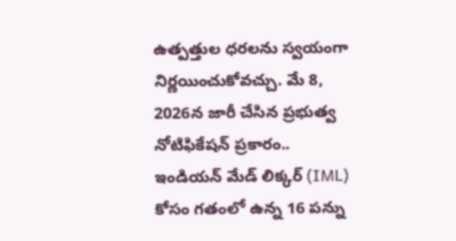ఉత్పత్తుల ధరలను స్వయంగా నిర్ణయించుకోవచ్చు. మే 8, 2026న జారీ చేసిన ప్రభుత్వ నోటిఫికేషన్ ప్రకారం.. ఇండియన్ మేడ్ లిక్కర్ (IML) కోసం గతంలో ఉన్న 16 పన్ను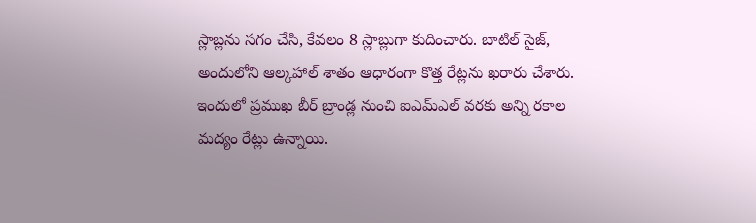స్లాబ్లను సగం చేసి, కేవలం 8 స్లాబ్లుగా కుదించారు. బాటిల్ సైజ్, అందులోని ఆల్కహాల్ శాతం ఆధారంగా కొత్త రేట్లను ఖరారు చేశారు. ఇందులో ప్రముఖ బీర్ బ్రాండ్ల నుంచి ఐఎమ్ఎల్ వరకు అన్ని రకాల మద్యం రేట్లు ఉన్నాయి.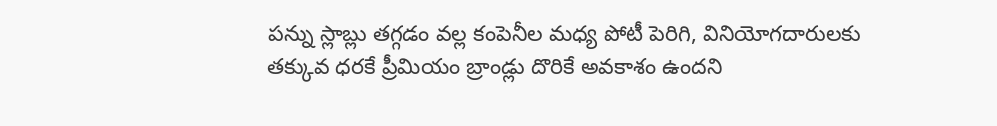పన్ను స్లాబ్లు తగ్గడం వల్ల కంపెనీల మధ్య పోటీ పెరిగి, వినియోగదారులకు తక్కువ ధరకే ప్రీమియం బ్రాండ్లు దొరికే అవకాశం ఉందని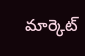మార్కెట్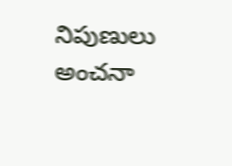నిపుణులు అంచనా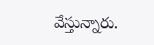వేస్తున్నారు.